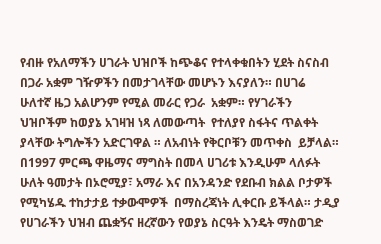የብዙ የአለማችን ሀገራት ህዝቦች ከጭቆና የተላቀቁበትን ሂደት ስናስብ በጋራ አቋም ገዥዎችን በመታገላቸው መሆኑን እናያለን። በሀገሬ  ሁለተኛ ዜጋ አልሆንም የሚል መራር የጋራ  አቋም። የሃገራችን ህዝቦችም ከወያኔ አገዛዝ ነጻ ለመውጣት  የተለያየ ስፋትና ጥልቀት ያላቸው ትግሎችን አድርገዋል ። ለአብነት የቅርቦቹን መጥቀስ  ይቻላል። በ1997 ምርጫ ዋዜማና ማግስት በመላ ሀገሪቱ እንዲሁም ላለፉት ሁለት ዓመታት በኦሮሚያ፣ አማራ እና በአንዳንድ የደቡብ ክልል ቦታዎች  የሚካሄዱ ተከታታይ ተቃውሞዎች  በማስረጃነት ሊቀርቡ ይችላል። ታዲያ የሀገራችን ህዝብ ጨቋኝና ዘረኛውን የወያኔ ስርዓት እንዴት ማስወገድ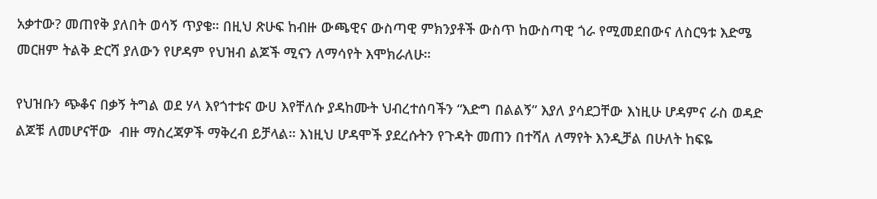አቃተው? መጠየቅ ያለበት ወሳኝ ጥያቄ። በዚህ ጽሁፍ ከብዙ ውጫዊና ውስጣዊ ምክንያቶች ውስጥ ከውስጣዊ ጎራ የሚመደበውና ለስርዓቱ እድሜ መርዘም ትልቅ ድርሻ ያለውን የሆዳም የህዝብ ልጆች ሚናን ለማሳየት እሞክራለሁ።

የህዝቡን ጭቆና በቃኝ ትግል ወደ ሃላ እየጎተቱና ውሀ እየቸለሱ ያዳከሙት ህብረተሰባችን “እድግ በልልኝ” እያለ ያሳደጋቸው እነዚሁ ሆዳምና ራስ ወዳድ ልጆቹ ለመሆናቸው  ብዙ ማስረጃዎች ማቅረብ ይቻላል። እነዚህ ሆዳሞች ያደረሱትን የጉዳት መጠን በተሻለ ለማየት እንዲቻል በሁለት ከፍዬ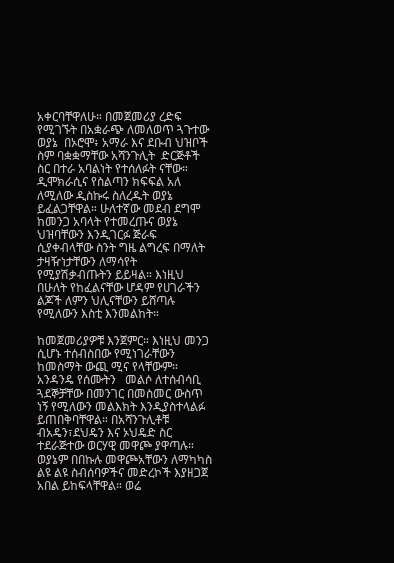አቀርባቸዋለሁ። በመጀመሪያ ረድፍ የሚገኙት በአቋራጭ ለመለወጥ ጓጉተው  ወያኔ  በኦሮሞ፥ አማራ እና ደቡብ ህዝቦች ስም ባቋቋማቸው አሻንጉሊት  ድርጅቶች ስር በተራ አባልነት የተሰለፉት ናቸው። ዲሞክራሲና የስልጣን ክፍፍል አለ ለሚለው ዲስኩሩ ስለረዱት ወያኔ ይፈልጋቸዋል። ሁለተኛው መደብ ደግሞ ከመንጋ አባላት የተመረጡና ወያኔ ህዝባቸውን እንዲገርፉ ጅራፍ ሲያቀብላቸው ስንት ግዜ ልግረፍ በማለት  ታዛዥነታቸውን ለማሳየት የሚያሽቃብጡትን ይይዛል። እነዚህ በሁለት የከፈልናቸው ሆዳም የሀገራችን ልጆች ለምን ህሊናቸውን ይሸጣሉ የሚለውን እስቲ እንመልከት።

ከመጀመሪያዎቹ እንጀምር። እነዚህ መንጋ ሲሆኑ ተሰብስበው የሚነገራቸውን ከመስማት ውጪ ሚና የላቸውም። አንዳንዴ የሰሙትን   መልሶ ለተሰብሳቢ ጓደኞቻቸው በመንገር በመስመር ውስጥ ነኝ የሚለውን መልእክት እንዲያስተላልፉ ይጠበቅባቸዋል። በአሻንጉሊቶቹ ብአዴን፣ደህዴን እና ኦህዴድ ስር ተደራጅተው ወርሃዊ መዋጮ ያዋጣሉ። ወያኔም በበኩሉ መዋጮአቸውን ለማካካስ ልዩ ልዩ ስብሰባዎችና መድረኮች እያዘጋጀ አበል ይከፍላቸዋል። ወሬ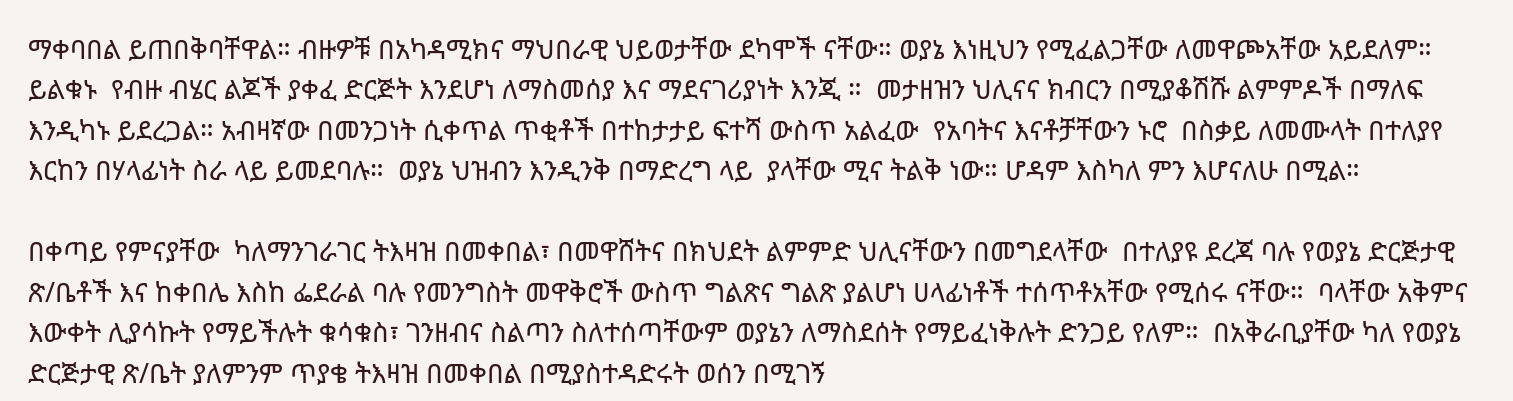ማቀባበል ይጠበቅባቸዋል። ብዙዎቹ በአካዳሚክና ማህበራዊ ህይወታቸው ደካሞች ናቸው። ወያኔ እነዚህን የሚፈልጋቸው ለመዋጮአቸው አይደለም።  ይልቁኑ  የብዙ ብሄር ልጆች ያቀፈ ድርጅት እንደሆነ ለማስመሰያ እና ማደናገሪያነት እንጂ ።  መታዘዝን ህሊናና ክብርን በሚያቆሽሹ ልምምዶች በማለፍ እንዲካኑ ይደረጋል። አብዛኛው በመንጋነት ሲቀጥል ጥቂቶች በተከታታይ ፍተሻ ውስጥ አልፈው  የአባትና እናቶቻቸውን ኑሮ  በስቃይ ለመሙላት በተለያየ እርከን በሃላፊነት ስራ ላይ ይመደባሉ።  ወያኔ ህዝብን እንዲንቅ በማድረግ ላይ  ያላቸው ሚና ትልቅ ነው። ሆዳም እስካለ ምን እሆናለሁ በሚል።

በቀጣይ የምናያቸው  ካለማንገራገር ትእዛዝ በመቀበል፣ በመዋሸትና በክህደት ልምምድ ህሊናቸውን በመግደላቸው  በተለያዩ ደረጃ ባሉ የወያኔ ድርጅታዊ ጽ/ቤቶች እና ከቀበሌ እስከ ፌደራል ባሉ የመንግስት መዋቅሮች ውስጥ ግልጽና ግልጽ ያልሆነ ሀላፊነቶች ተሰጥቶአቸው የሚሰሩ ናቸው።  ባላቸው አቅምና እውቀት ሊያሳኩት የማይችሉት ቁሳቁስ፣ ገንዘብና ስልጣን ስለተሰጣቸውም ወያኔን ለማስደሰት የማይፈነቅሉት ድንጋይ የለም።  በአቅራቢያቸው ካለ የወያኔ ድርጅታዊ ጽ/ቤት ያለምንም ጥያቄ ትእዛዝ በመቀበል በሚያስተዳድሩት ወሰን በሚገኝ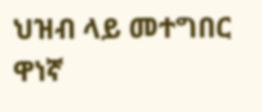ህዝብ ላይ መተግበር ዋነኛ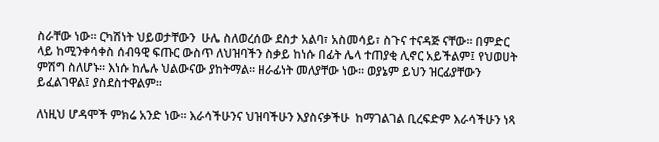ስራቸው ነው። ርካሽነት ህይወታቸውን  ሁሌ ስለወረሰው ደስታ አልባ፣ አስመሳይ፣ ስጉና ተናዳጅ ናቸው። በምድር ላይ ከሚንቀሳቀስ ሰብዓዊ ፍጡር ውስጥ ለህዝባችን ስቃይ ከነሱ በፊት ሌላ ተጠያቂ ሊኖር አይችልም፤ የህወሀት ምሽግ ስለሆኑ። እነሱ ከሌሉ ህልውናው ያከትማል። ዘራፊነት መለያቸው ነው። ወያኔም ይህን ዝርፊያቸውን  ይፈልገዋል፤ ያስደስተዋልም።

ለነዚህ ሆዳሞች ምክሬ አንድ ነው። እራሳችሁንና ህዝባችሁን እያስናቃችሁ  ከማገልገል ቢረፍድም እራሳችሁን ነጻ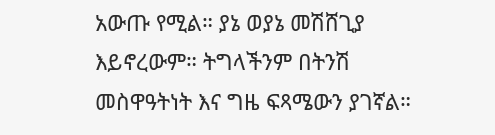አውጡ የሚል። ያኔ ወያኔ መሽሸጊያ እይኖረውም። ትግላችንም በትንሽ መስዋዓትነት እና ግዜ ፍጻሜውን ያገኛል።